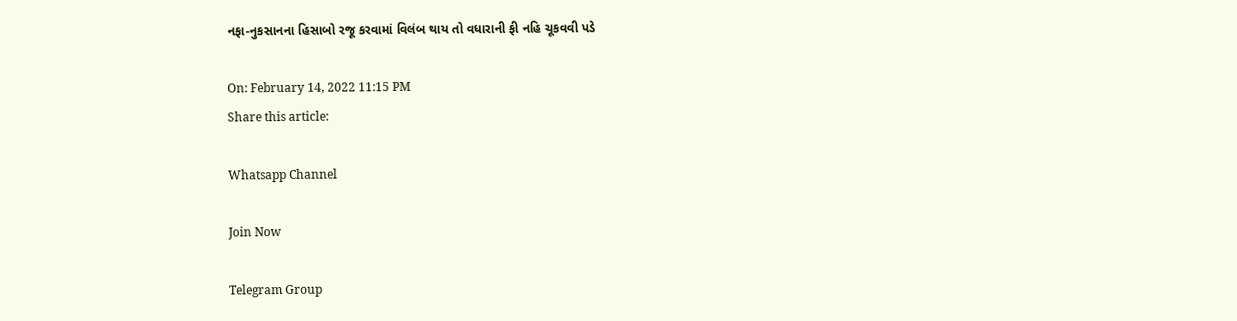નફા-નુકસાનના હિસાબો રજૂ કરવામાં વિલંબ થાય તો વધારાની ફી નહિ ચૂકવવી પડે

On: February 14, 2022 11:15 PM
Share this article:

Whatsapp Channel

Join Now

Telegram Group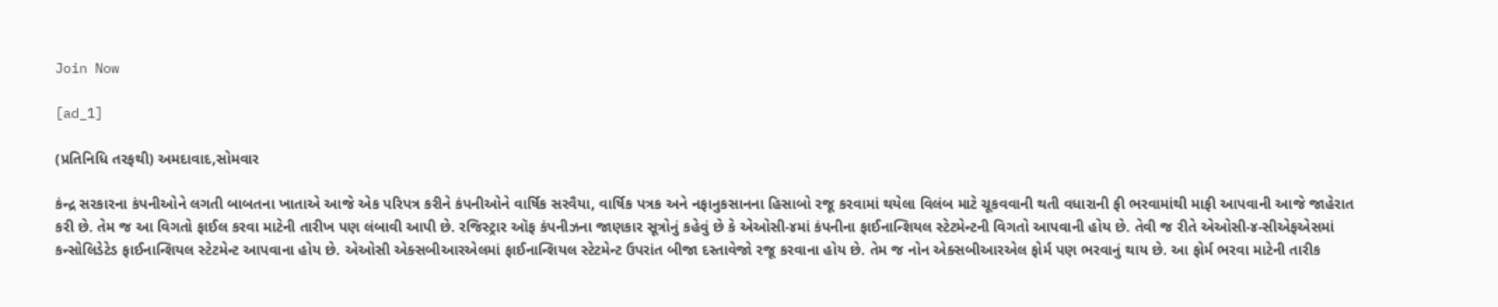Join Now

[ad_1]

(પ્રતિનિધિ તરફથી) અમદાવાદ,સોમવાર

કંન્દ્ર સરકારના કંપનીઓને લગતી બાબતના ખાતાએ આજે એક પરિપત્ર કરીને કંપનીઓને વાર્ષિક સરવૈયા, વાર્ષિક પત્રક અને નફાનુકસાનના હિસાબો રજૂ કરવામાં થયેલા વિલંબ માટે ચૂકવવાની થતી વધારાની ફી ભરવામાંથી માફી આપવાની આજે જાહેરાત કરી છે. તેમ જ આ વિગતો ફાઈલ કરવા માટેની તારીખ પણ લંબાવી આપી છે. રજિસ્ટ્રાર ઑફ કંપનીઝના જાણકાર સૂત્રોનું કહેવું છે કે એઓસી-૪માં કંપનીના ફાઈનાન્શિયલ સ્ટેટમેન્ટની વિગતો આપવાની હોય છે. તેવી જ રીતે એઓસી-૪-સીએફએસમાં કન્સોલિડેટેડ ફાઈનાન્શિયલ સ્ટેટમેન્ટ આપવાના હોય છે. એઓસી એક્સબીઆરએલમાં ફાઈનાન્શિયલ સ્ટેટમેન્ટ ઉપરાંત બીજા દસ્તાવેજો રજૂ કરવાના હોય છે. તેમ જ નોન એક્સબીઆરએલ ફોર્મ પણ ભરવાનું થાય છે. આ ફોર્મ ભરવા માટેની તારીક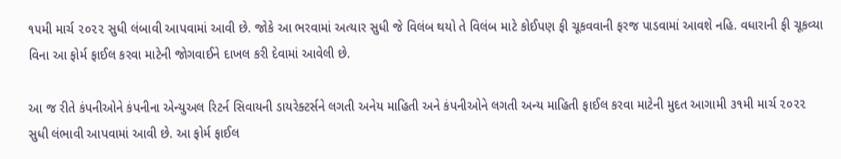૧૫મી માર્ચ ૨૦૨૨ સુધી લંબાવી આપવામાં આવી છે. જોકે આ ભરવામાં અત્યાર સુધી જે વિલંબ થયો તે વિલંબ માટે કોઈપણ ફી ચૂકવવાની ફરજ પાડવામાં આવશે નહિ. વધારાની ફી ચૂકવ્યા વિના આ ફોર્મ ફાઈલ કરવા માટેની જોગવાઈને દાખલ કરી દેવામાં આવેલી છે.

આ જ રીતે કંપનીઓને કંપનીના એન્યુઅલ રિટર્ન સિવાયની ડાયરેક્ટર્સને લગતી અનેય માહિતી અને કંપનીઓને લગતી અન્ય માહિતી ફાઈલ કરવા માટેની મુદત આગામી ૩૧મી માર્ચ ૨૦૨૨ સુધી લંભાવી આપવામાં આવી છે. આ ફોર્મ ફાઈલ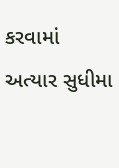કરવામાં અત્યાર સુધીમા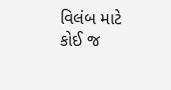વિલંબ માટે કોઈ જ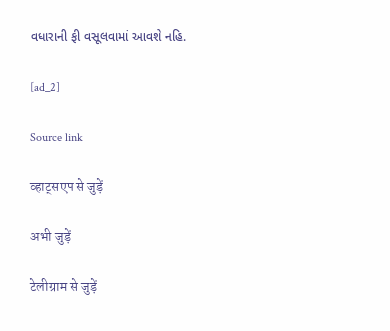વધારાની ફી વસૂલવામાં આવશે નહિ.

[ad_2]

Source link

व्हाट्सएप से जुड़ें

अभी जुड़ें

टेलीग्राम से जुड़ें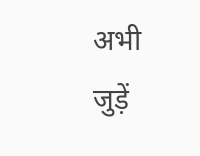अभी जुड़ें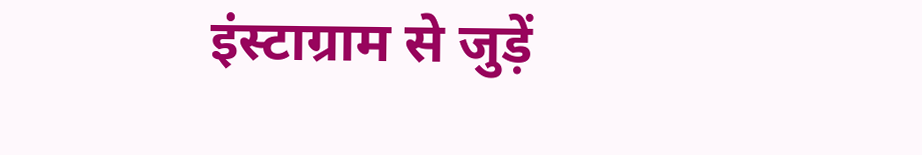इंस्टाग्राम से जुड़ें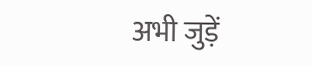अभी जुड़ें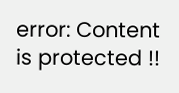error: Content is protected !!